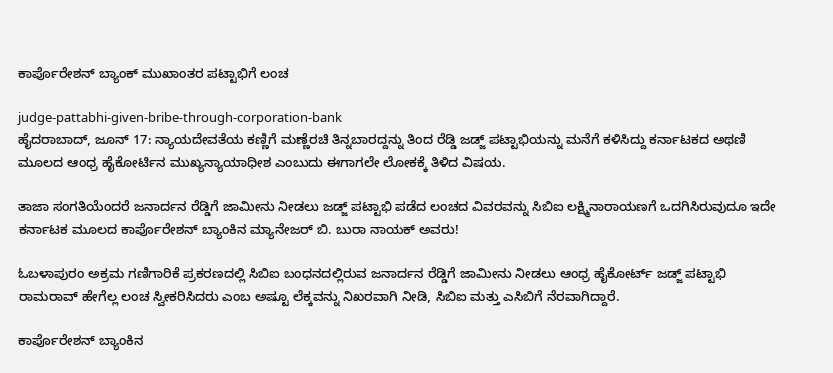ಕಾರ್ಪೊರೇಶನ್ ಬ್ಯಾಂಕ್ ಮುಖಾಂತರ ಪಟ್ಟಾಭಿಗೆ ಲಂಚ

judge-pattabhi-given-bribe-through-corporation-bank
ಹೈದರಾಬಾದ್, ಜೂನ್ 17: ನ್ಯಾಯದೇವತೆಯ ಕಣ್ಣಿಗೆ ಮಣ್ಣೆರಚಿ ತಿನ್ನಬಾರದ್ದನ್ನು ತಿಂದ ರೆಡ್ಡಿ ಜಡ್ಜ್ ಪಟ್ಟಾಭಿಯನ್ನು ಮನೆಗೆ ಕಳಿಸಿದ್ದು ಕರ್ನಾಟಕದ ಅಥಣಿ ಮೂಲದ ಆಂಧ್ರ ಹೈಕೋರ್ಟಿನ ಮುಖ್ಯನ್ಯಾಯಾಧೀಶ ಎಂಬುದು ಈಗಾಗಲೇ ಲೋಕಕ್ಕೆ ತಿಳಿದ ವಿಷಯ.

ತಾಜಾ ಸಂಗತಿಯೆಂದರೆ ಜನಾರ್ದನ ರೆಡ್ಡಿಗೆ ಜಾಮೀನು ನೀಡಲು ಜಡ್ಜ್ ಪಟ್ಟಾಭಿ ಪಡೆದ ಲಂಚದ ವಿವರವನ್ನು ಸಿಬಿಐ ಲಕ್ಷ್ಮಿನಾರಾಯಣಗೆ ಒದಗಿಸಿರುವುದೂ ಇದೇ ಕರ್ನಾಟಕ ಮೂಲದ ಕಾರ್ಪೊರೇಶನ್ ಬ್ಯಾಂಕಿನ ಮ್ಯಾನೇಜರ್ ಬಿ. ಬುರಾ ನಾಯಕ್ ಅವರು!

ಓಬಳಾಪುರಂ ಅಕ್ರಮ ಗಣಿಗಾರಿಕೆ ಪ್ರಕರಣದಲ್ಲಿ ಸಿಬಿಐ ಬಂಧನದಲ್ಲಿರುವ ಜನಾರ್ದನ ರೆಡ್ಡಿಗೆ ಜಾಮೀನು ನೀಡಲು ಆಂಧ್ರ ಹೈಕೋರ್ಟ್ ಜಡ್ಜ್ ಪಟ್ಟಾಭಿ ರಾಮರಾವ್ ಹೇಗೆಲ್ಲ ಲಂಚ ಸ್ವೀಕರಿಸಿದರು ಎಂಬ ಅಷ್ಟೂ ಲೆಕ್ಕವನ್ನು ನಿಖರವಾಗಿ ನೀಡಿ, ಸಿಬಿಐ ಮತ್ತು ಎಸಿಬಿಗೆ ನೆರವಾಗಿದ್ದಾರೆ.

ಕಾರ್ಪೊರೇಶನ್ ಬ್ಯಾಂಕಿನ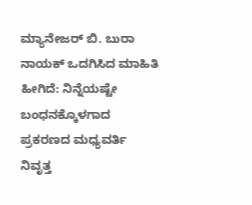ಮ್ಯಾನೇಜರ್ ಬಿ. ಬುರಾ ನಾಯಕ್ ಒದಗಿಸಿದ ಮಾಹಿತಿ ಹೀಗಿದೆ: ನಿನ್ನೆಯಷ್ಟೇ ಬಂಧನಕ್ಕೊಳಗಾದ ಪ್ರಕರಣದ ಮಧ್ಯವರ್ತಿ ನಿವೃತ್ತ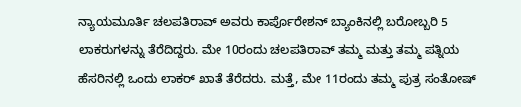ನ್ಯಾಯಮೂರ್ತಿ ಚಲಪತಿರಾವ್ ಅವರು ಕಾರ್ಪೊರೇಶನ್ ಬ್ಯಾಂಕಿನಲ್ಲಿ ಬರೋಬ್ಬರಿ 5 ಲಾಕರುಗಳನ್ನು ತೆರೆದಿದ್ದರು. ಮೇ 10ರಂದು ಚಲಪತಿರಾವ್ ತಮ್ಮ ಮತ್ತು ತಮ್ಮ ಪತ್ನಿಯ ಹೆಸರಿನಲ್ಲಿ ಒಂದು ಲಾಕರ್ ಖಾತೆ ತೆರೆದರು. ಮತ್ತೆ, ಮೇ 11ರಂದು ತಮ್ಮ ಪುತ್ರ ಸಂತೋಷ್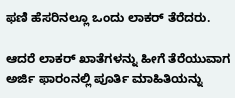ಫಣಿ ಹೆಸರಿನಲ್ಲೂ ಒಂದು ಲಾಕರ್ ತೆರೆದರು.

ಆದರೆ ಲಾಕರ್ ಖಾತೆಗಳನ್ನು ಹೀಗೆ ತೆರೆಯುವಾಗ ಅರ್ಜಿ ಫಾರಂನಲ್ಲಿ ಪೂರ್ತಿ ಮಾಹಿತಿಯನ್ನು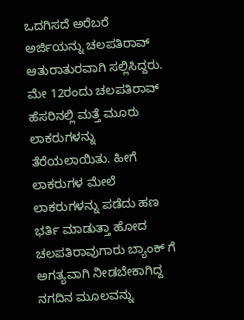ಒದಗಿಸದೆ ಅರೆಬರೆ ಅರ್ಜಿಯನ್ನು ಚಲಪತಿರಾವ್ ಆತುರಾತುರವಾಗಿ ಸಲ್ಲಿಸಿದ್ದರು. ಮೇ 12ರಂದು ಚಲಪತಿರಾವ್ ಹೆಸರಿನಲ್ಲಿ ಮತ್ತೆ ಮೂರು ಲಾಕರುಗಳನ್ನು ತೆರೆಯಲಾಯಿತು. ಹೀಗೆ ಲಾಕರುಗಳ ಮೇಲೆ ಲಾಕರುಗಳನ್ನು ಪಡೆದು ಹಣ ಭರ್ತಿ ಮಾಡುತ್ತಾ ಹೋದ ಚಲಪತಿರಾವುಗಾರು ಬ್ಯಾಂಕ್ ಗೆ ಅಗತ್ಯವಾಗಿ ನೀಡಬೇಕಾಗಿದ್ದ ನಗದಿನ ಮೂಲವನ್ನು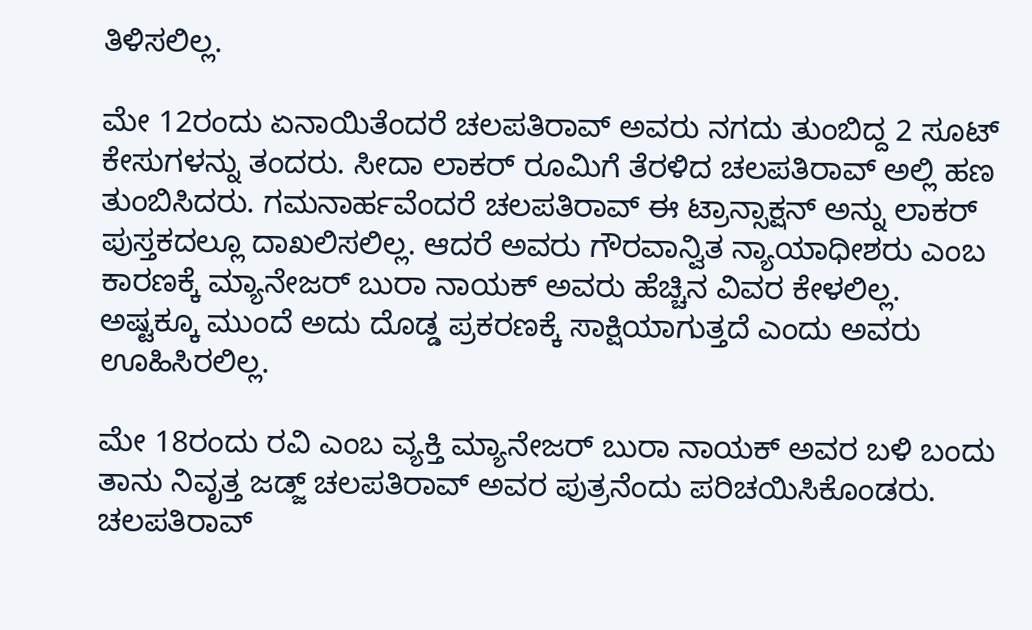ತಿಳಿಸಲಿಲ್ಲ.

ಮೇ 12ರಂದು ಏನಾಯಿತೆಂದರೆ ಚಲಪತಿರಾವ್ ಅವರು ನಗದು ತುಂಬಿದ್ದ 2 ಸೂಟ್ ಕೇಸುಗಳನ್ನು ತಂದರು. ಸೀದಾ ಲಾಕರ್ ರೂಮಿಗೆ ತೆರಳಿದ ಚಲಪತಿರಾವ್ ಅಲ್ಲಿ ಹಣ ತುಂಬಿಸಿದರು. ಗಮನಾರ್ಹವೆಂದರೆ ಚಲಪತಿರಾವ್ ಈ ಟ್ರಾನ್ಸಾಕ್ಷನ್ ಅನ್ನು ಲಾಕರ್ ಪುಸ್ತಕದಲ್ಲೂ ದಾಖಲಿಸಲಿಲ್ಲ. ಆದರೆ ಅವರು ಗೌರವಾನ್ವಿತ ನ್ಯಾಯಾಧೀಶರು ಎಂಬ ಕಾರಣಕ್ಕೆ ಮ್ಯಾನೇಜರ್ ಬುರಾ ನಾಯಕ್ ಅವರು ಹೆಚ್ಚಿನ ವಿವರ ಕೇಳಲಿಲ್ಲ. ಅಷ್ಟಕ್ಕೂ ಮುಂದೆ ಅದು ದೊಡ್ಡ ಪ್ರಕರಣಕ್ಕೆ ಸಾಕ್ಷಿಯಾಗುತ್ತದೆ ಎಂದು ಅವರು ಊಹಿಸಿರಲಿಲ್ಲ.

ಮೇ 18ರಂದು ರವಿ ಎಂಬ ವ್ಯಕ್ತಿ ಮ್ಯಾನೇಜರ್ ಬುರಾ ನಾಯಕ್ ಅವರ ಬಳಿ ಬಂದು ತಾನು ನಿವೃತ್ತ ಜಡ್ಜ್ ಚಲಪತಿರಾವ್ ಅವರ ಪುತ್ರನೆಂದು ಪರಿಚಯಿಸಿಕೊಂಡರು. ಚಲಪತಿರಾವ್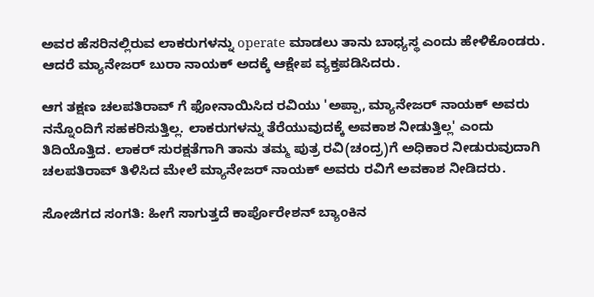ಅವರ ಹೆಸರಿನಲ್ಲಿರುವ ಲಾಕರುಗಳನ್ನು operate ಮಾಡಲು ತಾನು ಬಾಧ್ಯಸ್ಥ ಎಂದು ಹೇಳಿಕೊಂಡರು. ಆದರೆ ಮ್ಯಾನೇಜರ್ ಬುರಾ ನಾಯಕ್ ಅದಕ್ಕೆ ಆಕ್ಷೇಪ ವ್ಯಕ್ತಪಡಿಸಿದರು.

ಆಗ ತಕ್ಷಣ ಚಲಪತಿರಾವ್ ಗೆ ಫೋನಾಯಿಸಿದ ರವಿಯು 'ಅಪ್ಪಾ, ಮ್ಯಾನೇಜರ್ ನಾಯಕ್ ಅವರು ನನ್ನೊಂದಿಗೆ ಸಹಕರಿಸುತ್ತಿಲ್ಲ. ಲಾಕರುಗಳನ್ನು ತೆರೆಯುವುದಕ್ಕೆ ಅವಕಾಶ ನೀಡುತ್ತಿಲ್ಲ' ಎಂದು ತಿದಿಯೊತ್ತಿದ. ಲಾಕರ್ ಸುರಕ್ಷತೆಗಾಗಿ ತಾನು ತಮ್ಮ ಪುತ್ರ ರವಿ(ಚಂದ್ರ)ಗೆ ಅಧಿಕಾರ ನೀಡುರುವುದಾಗಿ ಚಲಪತಿರಾವ್ ತಿಳಿಸಿದ ಮೇಲೆ ಮ್ಯಾನೇಜರ್ ನಾಯಕ್ ಅವರು ರವಿಗೆ ಅವಕಾಶ ನೀಡಿದರು.

ಸೋಜಿಗದ ಸಂಗತಿ: ಹೀಗೆ ಸಾಗುತ್ತದೆ ಕಾರ್ಪೊರೇಶನ್ ಬ್ಯಾಂಕಿನ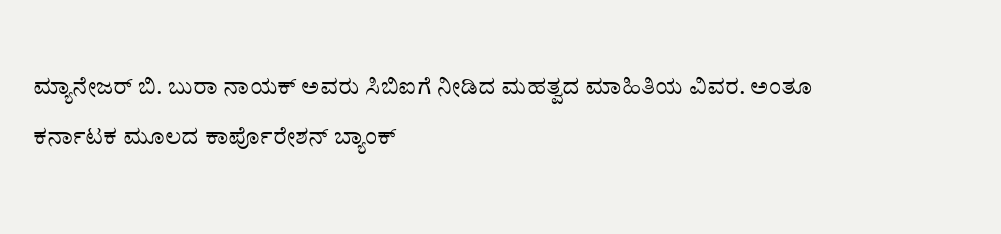ಮ್ಯಾನೇಜರ್ ಬಿ. ಬುರಾ ನಾಯಕ್ ಅವರು ಸಿಬಿಐಗೆ ನೀಡಿದ ಮಹತ್ವದ ಮಾಹಿತಿಯ ವಿವರ. ಅಂತೂ ಕರ್ನಾಟಕ ಮೂಲದ ಕಾರ್ಪೊರೇಶನ್ ಬ್ಯಾಂಕ್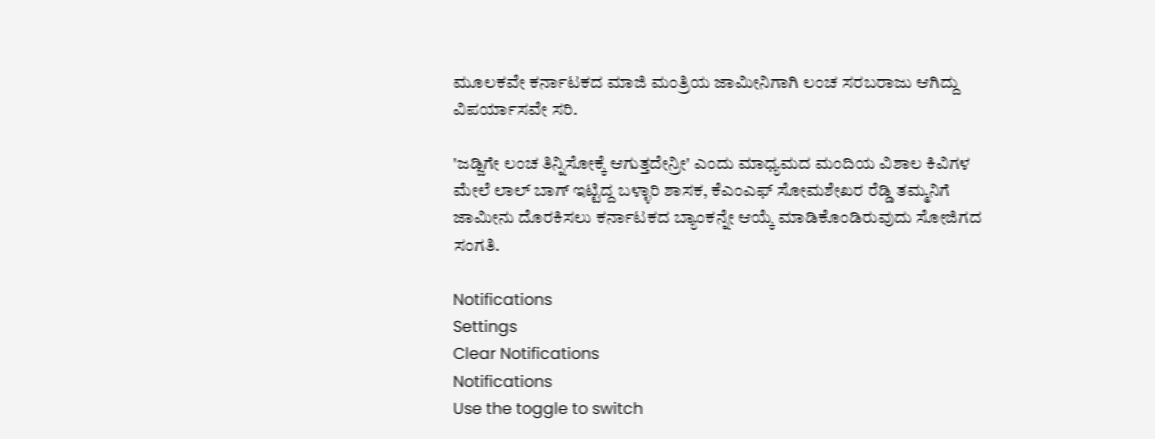ಮೂಲಕವೇ ಕರ್ನಾಟಕದ ಮಾಜಿ ಮಂತ್ರಿಯ ಜಾಮೀನಿಗಾಗಿ ಲಂಚ ಸರಬರಾಜು ಆಗಿದ್ದು ವಿಪರ್ಯಾಸವೇ ಸರಿ.

'ಜಡ್ಜಿಗೇ ಲಂಚ ತಿನ್ನಿಸೋಕ್ಕೆ ಆಗುತ್ತದೇನ್ರೀ' ಎಂದು ಮಾಧ್ಯಮದ ಮಂದಿಯ ವಿಶಾಲ ಕಿವಿಗಳ ಮೇಲೆ ಲಾಲ್ ಬಾಗ್ ಇಟ್ಟಿದ್ದ ಬಳ್ಳಾರಿ ಶಾಸಕ, ಕೆಎಂಎಫ್ ಸೋಮಶೇಖರ ರೆಡ್ಡಿ ತಮ್ಮನಿಗೆ ಜಾಮೀನು ದೊರಕಿಸಲು ಕರ್ನಾಟಕದ ಬ್ಯಾಂಕನ್ನೇ ಆಯ್ಕೆ ಮಾಡಿಕೊಂಡಿರುವುದು ಸೋಜಿಗದ ಸಂಗತಿ.

Notifications
Settings
Clear Notifications
Notifications
Use the toggle to switch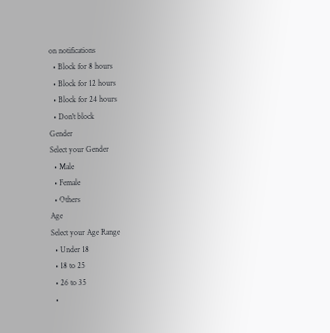on notifications
  • Block for 8 hours
  • Block for 12 hours
  • Block for 24 hours
  • Don't block
Gender
Select your Gender
  • Male
  • Female
  • Others
Age
Select your Age Range
  • Under 18
  • 18 to 25
  • 26 to 35
  •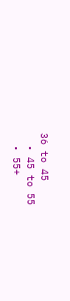36 to 45
  • 45 to 55
  • 55+